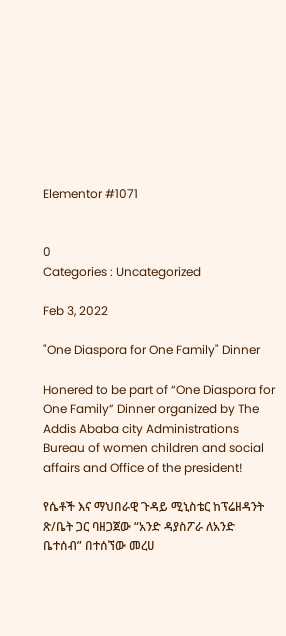Elementor #1071


0
Categories : Uncategorized

Feb 3, 2022

"One Diaspora for One Family" Dinner

Honered to be part of “One Diaspora for One Family” Dinner organized by The Addis Ababa city Administrations Bureau of women children and social affairs and Office of the president!

የሴቶች እና ማህበራዊ ጉዳይ ሚኒስቴር ከፕሬዘዳንት ጽ/ቤት ጋር ባዘጋጀው “አንድ ዳያስፖራ ለአንድ ቤተሰብ” በተሰኘው መረሀ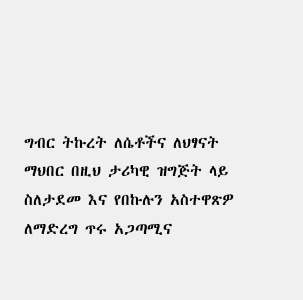ግብር ትኩረት ለሴቶችና ለህፃናት ማህበር በዚህ ታሪካዊ ዝግጅት ላይ ስለታደመ እና የበኩሉን አስተዋጽዎ ለማድረግ ጥሩ አጋጣሚና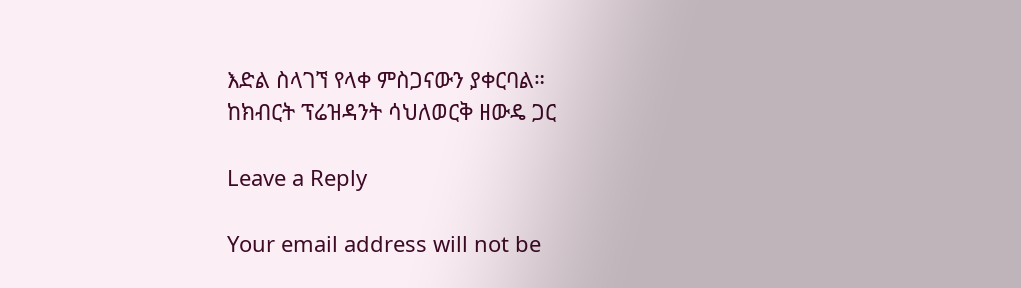እድል ስላገኘ የላቀ ምስጋናውን ያቀርባል።
ከክብርት ፕሬዝዳንት ሳህለወርቅ ዘውዴ ጋር

Leave a Reply

Your email address will not be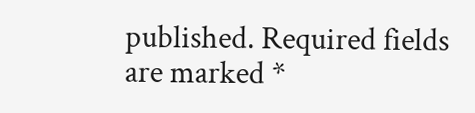published. Required fields are marked *